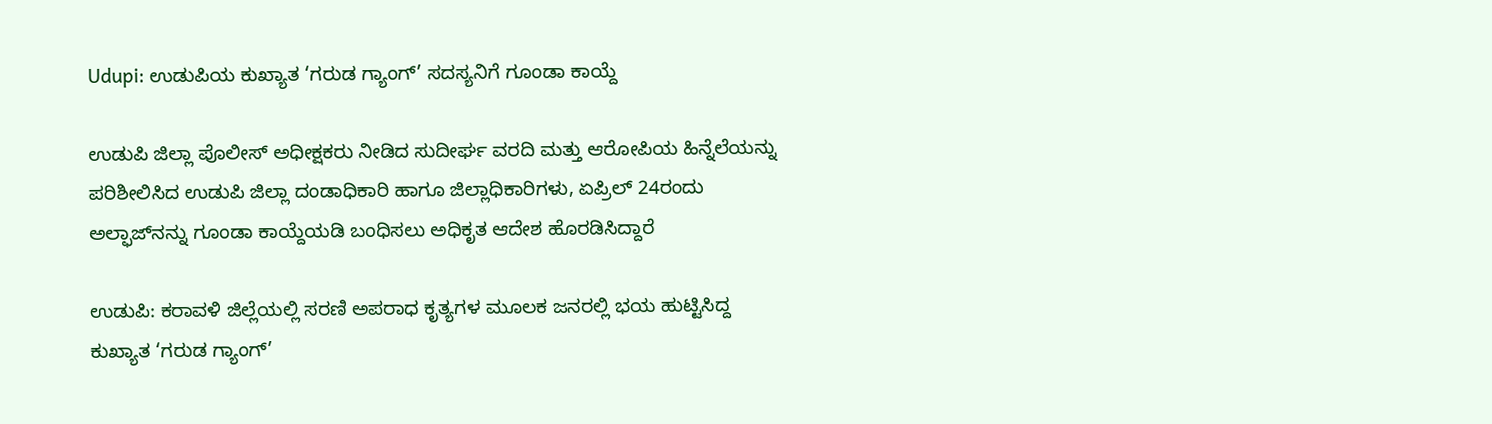Udupi: ಉಡುಪಿಯ ಕುಖ್ಯಾತ ‘ಗರುಡ ಗ್ಯಾಂಗ್’ ಸದಸ್ಯನಿಗೆ ಗೂಂಡಾ ಕಾಯ್ದೆ

ಉಡುಪಿ ಜಿಲ್ಲಾ ಪೊಲೀಸ್ ಅಧೀಕ್ಷಕರು ನೀಡಿದ ಸುದೀರ್ಘ ವರದಿ ಮತ್ತು ಆರೋಪಿಯ ಹಿನ್ನೆಲೆಯನ್ನು ಪರಿಶೀಲಿಸಿದ ಉಡುಪಿ ಜಿಲ್ಲಾ ದಂಡಾಧಿಕಾರಿ ಹಾಗೂ ಜಿಲ್ಲಾಧಿಕಾರಿಗಳು, ಏಪ್ರಿಲ್ 24ರಂದು ಅಲ್ಫಾಜ್‌ನನ್ನು ಗೂಂಡಾ ಕಾಯ್ದೆಯಡಿ ಬಂಧಿಸಲು ಅಧಿಕೃತ ಆದೇಶ ಹೊರಡಿಸಿದ್ದಾರೆ

ಉಡುಪಿ: ಕರಾವಳಿ ಜಿಲ್ಲೆಯಲ್ಲಿ ಸರಣಿ ಅಪರಾಧ ಕೃತ್ಯಗಳ ಮೂಲಕ ಜನರಲ್ಲಿ ಭಯ ಹುಟ್ಟಿಸಿದ್ದ ಕುಖ್ಯಾತ ‘ಗರುಡ ಗ್ಯಾಂಗ್’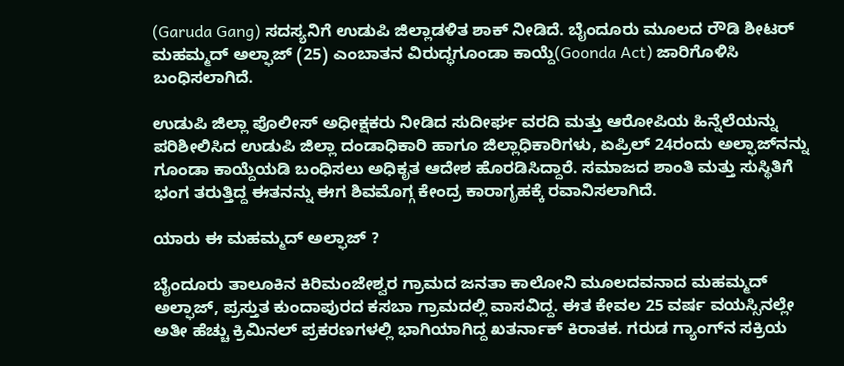(Garuda Gang) ಸದಸ್ಯನಿಗೆ ಉಡುಪಿ ಜಿಲ್ಲಾಡಳಿತ ಶಾಕ್ ನೀಡಿದೆ. ಬೈಂದೂರು ಮೂಲದ ರೌಡಿ ಶೀಟರ್ ಮಹಮ್ಮದ್ ಅಲ್ಫಾಜ್ (25) ಎಂಬಾತನ ವಿರುದ್ಧಗೂಂಡಾ ಕಾಯ್ದೆ(Goonda Act) ಜಾರಿಗೊಳಿಸಿ ಬಂಧಿಸಲಾಗಿದೆ.

ಉಡುಪಿ ಜಿಲ್ಲಾ ಪೊಲೀಸ್ ಅಧೀಕ್ಷಕರು ನೀಡಿದ ಸುದೀರ್ಘ ವರದಿ ಮತ್ತು ಆರೋಪಿಯ ಹಿನ್ನೆಲೆಯನ್ನು ಪರಿಶೀಲಿಸಿದ ಉಡುಪಿ ಜಿಲ್ಲಾ ದಂಡಾಧಿಕಾರಿ ಹಾಗೂ ಜಿಲ್ಲಾಧಿಕಾರಿಗಳು, ಏಪ್ರಿಲ್ 24ರಂದು ಅಲ್ಫಾಜ್‌ನನ್ನು ಗೂಂಡಾ ಕಾಯ್ದೆಯಡಿ ಬಂಧಿಸಲು ಅಧಿಕೃತ ಆದೇಶ ಹೊರಡಿಸಿದ್ದಾರೆ. ಸಮಾಜದ ಶಾಂತಿ ಮತ್ತು ಸುಸ್ಥಿತಿಗೆ ಭಂಗ ತರುತ್ತಿದ್ದ ಈತನನ್ನು ಈಗ ಶಿವಮೊಗ್ಗ ಕೇಂದ್ರ ಕಾರಾಗೃಹಕ್ಕೆ ರವಾನಿಸಲಾಗಿದೆ.

ಯಾರು ಈ ಮಹಮ್ಮದ್ ಅಲ್ಫಾಜ್ ?

ಬೈಂದೂರು ತಾಲೂಕಿನ ಕಿರಿಮಂಜೇಶ್ವರ ಗ್ರಾಮದ ಜನತಾ ಕಾಲೋನಿ ಮೂಲದವನಾದ ಮಹಮ್ಮದ್ ಅಲ್ಫಾಜ್, ಪ್ರಸ್ತುತ ಕುಂದಾಪುರದ ಕಸಬಾ ಗ್ರಾಮದಲ್ಲಿ ವಾಸವಿದ್ದ. ಈತ ಕೇವಲ 25 ವರ್ಷ ವಯಸ್ಸಿನಲ್ಲೇ ಅತೀ ಹೆಚ್ಚು ಕ್ರಿಮಿನಲ್ ಪ್ರಕರಣಗಳಲ್ಲಿ ಭಾಗಿಯಾಗಿದ್ದ ಖತರ್ನಾಕ್ ಕಿರಾತಕ. ಗರುಡ ಗ್ಯಾಂಗ್‌ನ ಸಕ್ರಿಯ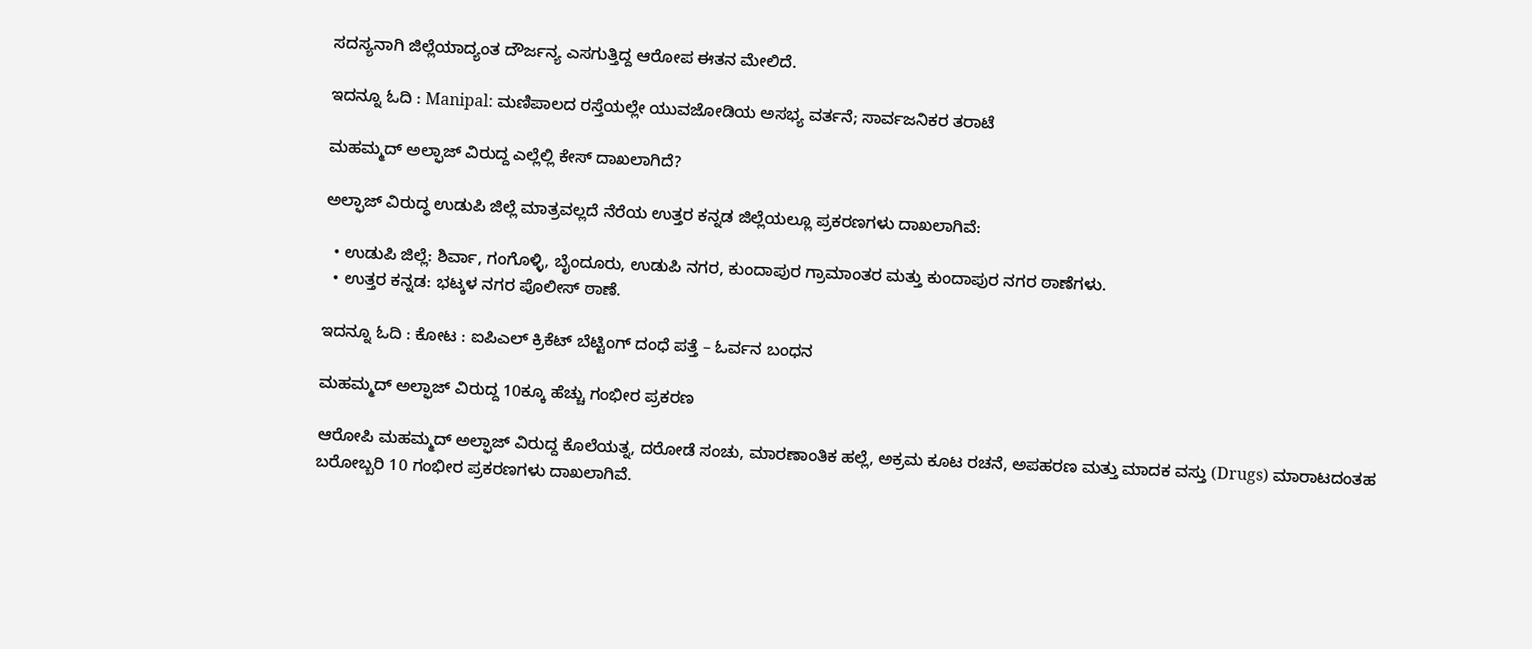ಸದಸ್ಯನಾಗಿ ಜಿಲ್ಲೆಯಾದ್ಯಂತ ದೌರ್ಜನ್ಯ ಎಸಗುತ್ತಿದ್ದ ಆರೋಪ ಈತನ ಮೇಲಿದೆ.

ಇದನ್ನೂ ಓದಿ : Manipal: ಮಣಿಪಾಲದ ರಸ್ತೆಯಲ್ಲೇ ಯುವಜೋಡಿಯ ಅಸಭ್ಯ ವರ್ತನೆ; ಸಾರ್ವಜನಿಕರ ತರಾಟೆ

ಮಹಮ್ಮದ್ ಅಲ್ಫಾಜ್ ವಿರುದ್ದ ಎಲ್ಲೆಲ್ಲಿ ಕೇಸ್ ದಾಖಲಾಗಿದೆ?

ಅಲ್ಫಾಜ್ ವಿರುದ್ಧ ಉಡುಪಿ ಜಿಲ್ಲೆ ಮಾತ್ರವಲ್ಲದೆ ನೆರೆಯ ಉತ್ತರ ಕನ್ನಡ ಜಿಲ್ಲೆಯಲ್ಲೂ ಪ್ರಕರಣಗಳು ದಾಖಲಾಗಿವೆ:

  • ಉಡುಪಿ ಜಿಲ್ಲೆ: ಶಿರ್ವಾ, ಗಂಗೊಳ್ಳಿ, ಬೈಂದೂರು, ಉಡುಪಿ ನಗರ, ಕುಂದಾಪುರ ಗ್ರಾಮಾಂತರ ಮತ್ತು ಕುಂದಾಪುರ ನಗರ ಠಾಣೆಗಳು.
  • ಉತ್ತರ ಕನ್ನಡ: ಭಟ್ಕಳ ನಗರ ಪೊಲೀಸ್ ಠಾಣೆ.

ಇದನ್ನೂ ಓದಿ : ಕೋಟ : ಐಪಿಎಲ್ ಕ್ರಿಕೆಟ್ ಬೆಟ್ಟಿಂಗ್ ದಂಧೆ ಪತ್ತೆ – ಓರ್ವನ ಬಂಧನ

ಮಹಮ್ಮದ್ ಅಲ್ಫಾಜ್ ವಿರುದ್ದ 10ಕ್ಕೂ ಹೆಚ್ಚು ಗಂಭೀರ ಪ್ರಕರಣ

ಆರೋಪಿ ಮಹಮ್ಮದ್ ಅಲ್ಫಾಜ್ ವಿರುದ್ದ ಕೊಲೆಯತ್ನ, ದರೋಡೆ ಸಂಚು, ಮಾರಣಾಂತಿಕ ಹಲ್ಲೆ, ಅಕ್ರಮ ಕೂಟ ರಚನೆ, ಅಪಹರಣ ಮತ್ತು ಮಾದಕ ವಸ್ತು (Drugs) ಮಾರಾಟದಂತಹ ಬರೋಬ್ಬರಿ 10 ಗಂಭೀರ ಪ್ರಕರಣಗಳು ದಾಖಲಾಗಿವೆ.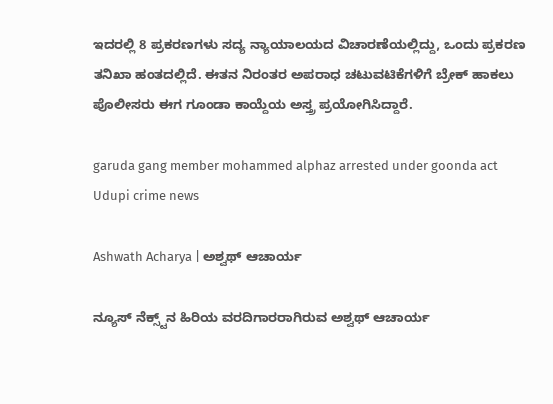ಇದರಲ್ಲಿ 8 ಪ್ರಕರಣಗಳು ಸದ್ಯ ನ್ಯಾಯಾಲಯದ ವಿಚಾರಣೆಯಲ್ಲಿದ್ದು, ಒಂದು ಪ್ರಕರಣ ತನಿಖಾ ಹಂತದಲ್ಲಿದೆ. ಈತನ ನಿರಂತರ ಅಪರಾಧ ಚಟುವಟಿಕೆಗಳಿಗೆ ಬ್ರೇಕ್ ಹಾಕಲು ಪೊಲೀಸರು ಈಗ ಗೂಂಡಾ ಕಾಯ್ದೆಯ ಅಸ್ತ್ರ ಪ್ರಯೋಗಿಸಿದ್ದಾರೆ.

garuda gang member mohammed alphaz arrested under goonda act Udupi crime news

Ashwath Acharya | ಅಶ್ವಥ್ ಆಚಾರ್ಯ

ನ್ಯೂಸ್‌ ನೆಕ್ಸ್ಟ್‌ನ ಹಿರಿಯ ವರದಿಗಾರರಾಗಿರುವ ಅಶ್ವಥ್‌ ಆಚಾರ್ಯ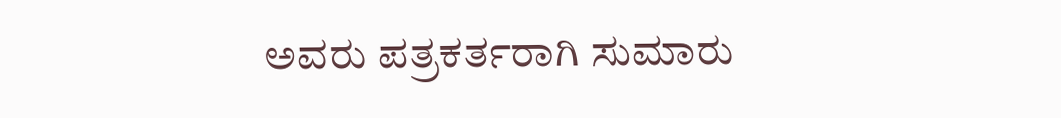ಅವರು ಪತ್ರಕರ್ತರಾಗಿ ಸುಮಾರು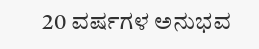20 ವರ್ಷಗಳ ಅನುಭವ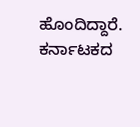ಹೊಂದಿದ್ದಾರೆ. ಕರ್ನಾಟಕದ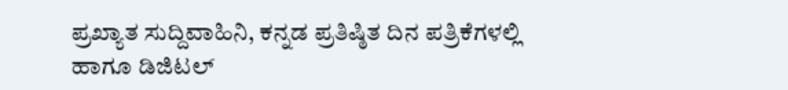ಪ್ರಖ್ಯಾತ ಸುದ್ದಿವಾಹಿನಿ, ಕನ್ನಡ ಪ್ರತಿಷ್ಠಿತ ದಿನ ಪತ್ರಿಕೆಗಳಲ್ಲಿ ಹಾಗೂ ಡಿಜಿಟಲ್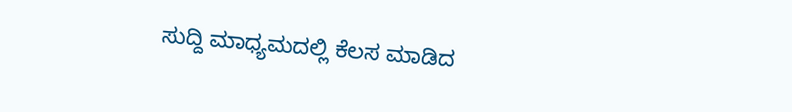ಸುದ್ದಿ ಮಾಧ್ಯಮದಲ್ಲಿ ಕೆಲಸ ಮಾಡಿದ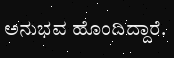ಅನುಭವ ಹೊಂದಿದ್ದಾರೆ.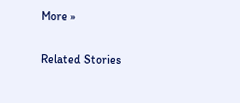More »

Related Stories